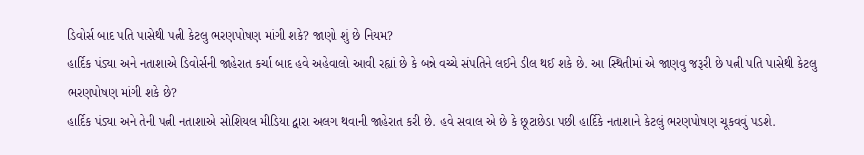ડિવોર્સ બાદ પતિ પાસેથી પત્ની કેટલુ ભરણપોષણ માંગી શકે? જાણો શું છે નિયમ?
હાર્દિક પંડ્યા અને નતાશાએ ડિવોર્સની જાહેરાત કર્ચા બાદ હવે અહેવાલો આવી રહ્યાં છે કે બન્ને વચ્ચે સંપતિને લઈને ડીલ થઈ શકે છે. આ સ્થિતીમાં એ જાણવુ જરૂરી છે પત્ની પતિ પાસેથી કેટલુ ભરણપોષણ માંગી શકે છે?
હાર્દિક પંડ્યા અને તેની પત્ની નતાશાએ સોશિયલ મીડિયા દ્વારા અલગ થવાની જાહેરાત કરી છે. હવે સવાલ એ છે કે છૂટાછેડા પછી હાર્દિકે નતાશાને કેટલું ભરણપોષણ ચૂકવવું પડશે.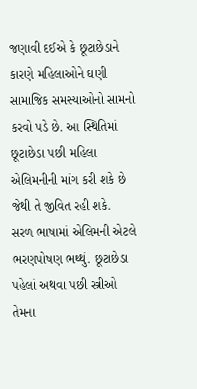જણાવી દઈએ કે છૂટાછેડાને કારણે મહિલાઓને ઘણી સામાજિક સમસ્યાઓનો સામનો કરવો પડે છે. આ સ્થિતિમાં છૂટાછેડા પછી મહિલા એલિમનીની માંગ કરી શકે છે જેથી તે જીવિત રહી શકે.
સરળ ભાષામાં એલિમની એટલે ભરણપોષણ ભથ્થું. છૂટાછેડા પહેલાં અથવા પછી સ્ત્રીઓ તેમના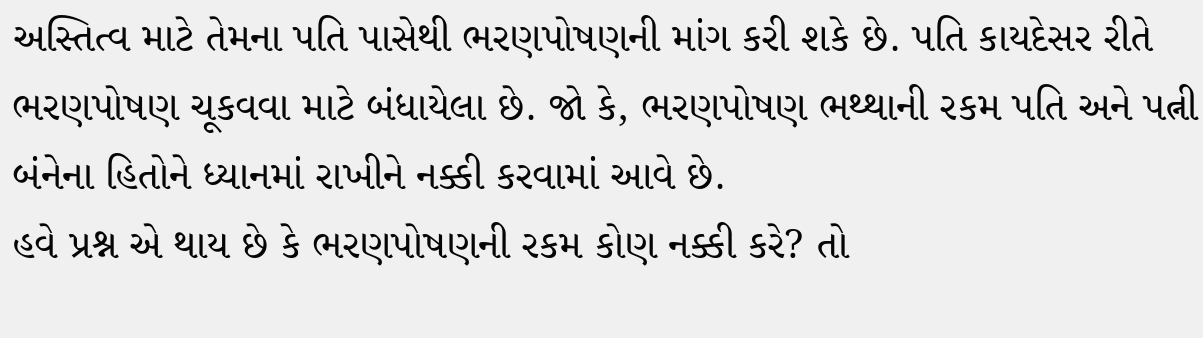અસ્તિત્વ માટે તેમના પતિ પાસેથી ભરણપોષણની માંગ કરી શકે છે. પતિ કાયદેસર રીતે ભરણપોષણ ચૂકવવા માટે બંધાયેલા છે. જો કે, ભરણપોષણ ભથ્થાની રકમ પતિ અને પત્ની બંનેના હિતોને ધ્યાનમાં રાખીને નક્કી કરવામાં આવે છે.
હવે પ્રશ્ન એ થાય છે કે ભરણપોષણની રકમ કોણ નક્કી કરે? તો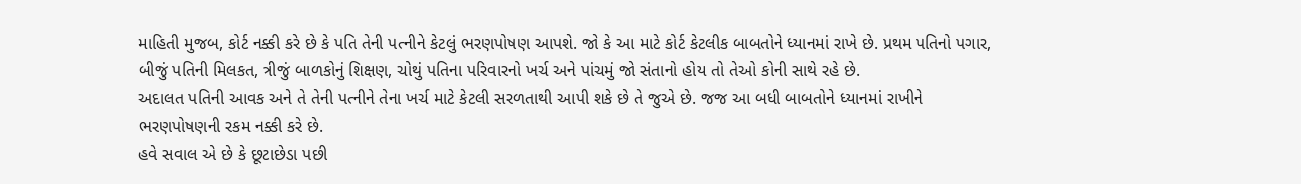માહિતી મુજબ, કોર્ટ નક્કી કરે છે કે પતિ તેની પત્નીને કેટલું ભરણપોષણ આપશે. જો કે આ માટે કોર્ટ કેટલીક બાબતોને ધ્યાનમાં રાખે છે. પ્રથમ પતિનો પગાર, બીજું પતિની મિલકત, ત્રીજું બાળકોનું શિક્ષણ, ચોથું પતિના પરિવારનો ખર્ચ અને પાંચમું જો સંતાનો હોય તો તેઓ કોની સાથે રહે છે.
અદાલત પતિની આવક અને તે તેની પત્નીને તેના ખર્ચ માટે કેટલી સરળતાથી આપી શકે છે તે જુએ છે. જજ આ બધી બાબતોને ધ્યાનમાં રાખીને ભરણપોષણની રકમ નક્કી કરે છે.
હવે સવાલ એ છે કે છૂટાછેડા પછી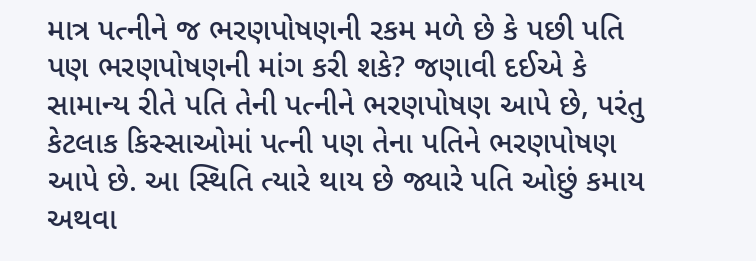માત્ર પત્નીને જ ભરણપોષણની રકમ મળે છે કે પછી પતિ પણ ભરણપોષણની માંગ કરી શકે? જણાવી દઈએ કે સામાન્ય રીતે પતિ તેની પત્નીને ભરણપોષણ આપે છે, પરંતુ કેટલાક કિસ્સાઓમાં પત્ની પણ તેના પતિને ભરણપોષણ આપે છે. આ સ્થિતિ ત્યારે થાય છે જ્યારે પતિ ઓછું કમાય અથવા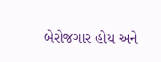બેરોજગાર હોય અને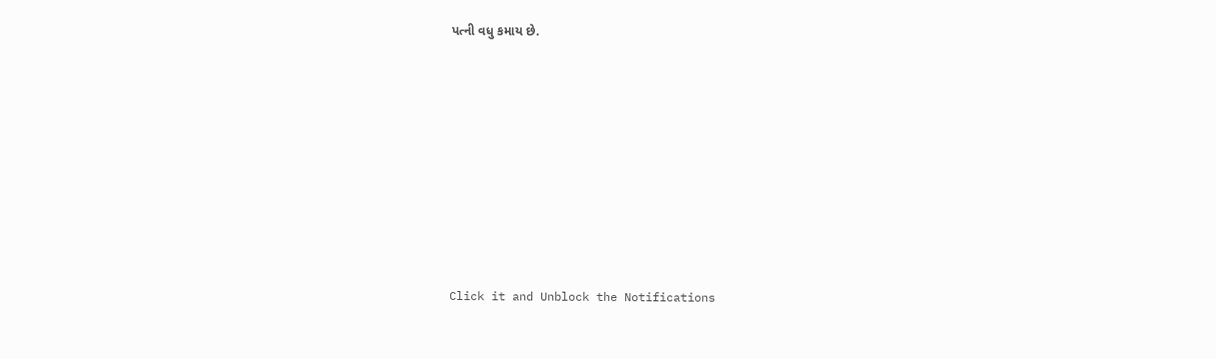પત્ની વધુ કમાય છે.












Click it and Unblock the Notifications